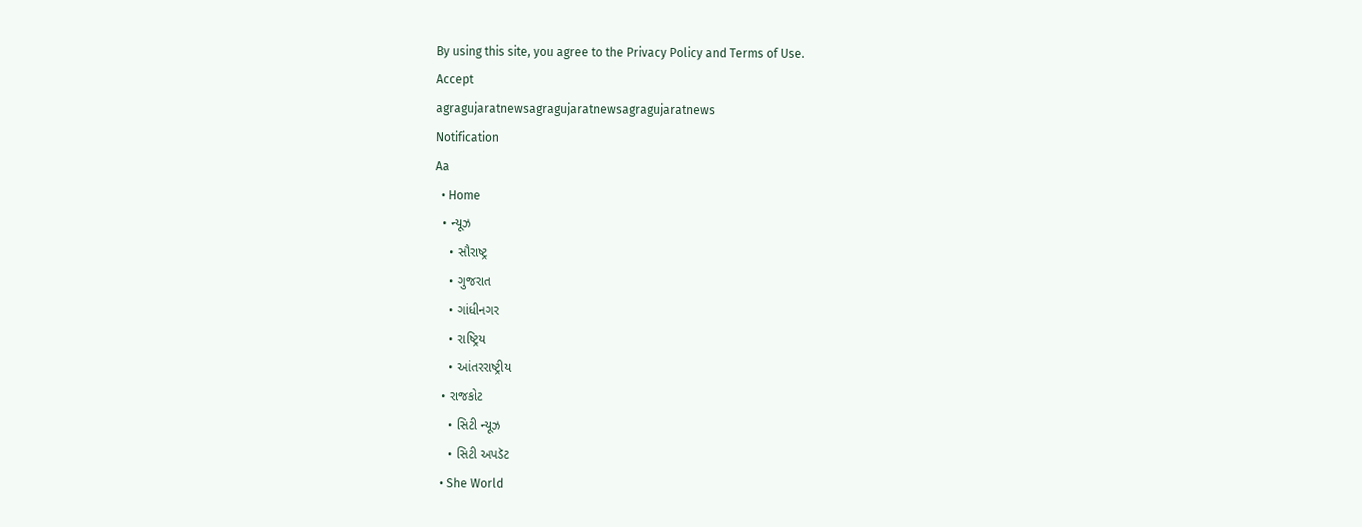By using this site, you agree to the Privacy Policy and Terms of Use.
Accept
agragujaratnewsagragujaratnewsagragujaratnews
Notification
Aa
  • Home
  • ન્યૂઝ
    • સૌરાષ્ટ્ર
    • ગુજરાત
    • ગાંધીનગર
    • રાષ્ટ્રિય
    • આંતરરાષ્ટ્રીય
  • રાજકોટ
    • સિટી ન્યૂઝ
    • સિટી અપડૅટ
  • She World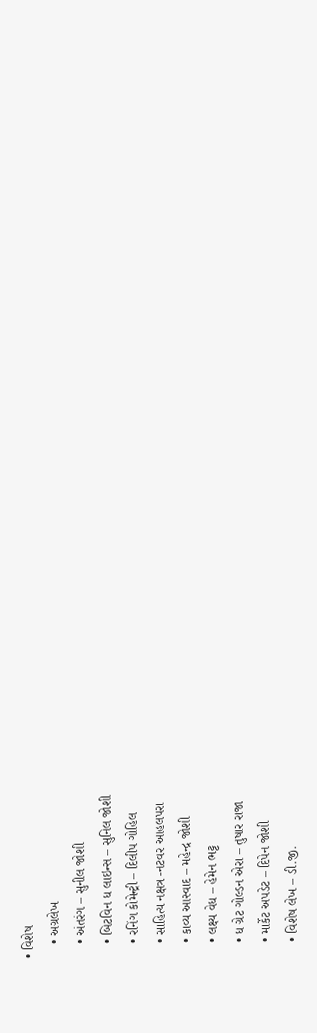• વિશેષ
    • અગ્રલેખ
    • અંતરંગ – સુનીલ જોશી
    • બિટવિન ધ લાઇન્સ – સુનિલ જોશી
    • રનિંગ કોમેન્ટ્રી – દિલીપ ગોહિલ
    • સાહિત્ય નક્ષત્ર -નટવર આહલપરા
    • કાવ્ય આસ્વાદ – મહેન્દ્ર જોશી
    • લક્ષ્ય વેધ – હેમેન ભટ્ટ
    • ધ ગ્રેટ ગોલ્ડન એરા – તુષાર રાજા
    • માર્કેટ અપડેટ – દિપેન જોશી
    • વિશેષ લેખ – ડી.જી.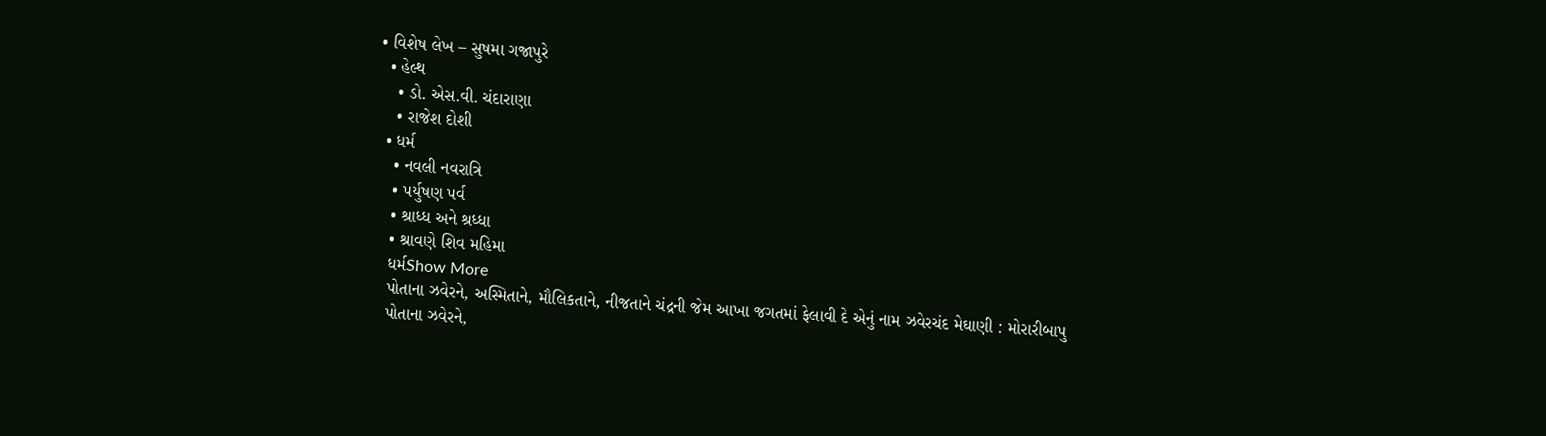• વિશેષ લેખ – સુષમા ગજાપુરે
  • હેલ્થ
    • ડો. એસ.વી. ચંદારાણા
    • રાજેશ દોશી
  • ધર્મ
    • નવલી નવરાત્રિ
    • પર્યુષણ પર્વ
    • શ્રાધ્ધ અને શ્રધ્ધા
    • શ્રાવણે શિવ મહિમા
    ધર્મShow More
    પોતાના ઝવેરને, અસ્મિતાને, મૌલિકતાને, નીજતાને ચંદ્રની જેમ આખા જગતમાં ફેલાવી દે એનું નામ ઝવેરચંદ મેઘાણી : મોરારીબાપુ
    પોતાના ઝવેરને,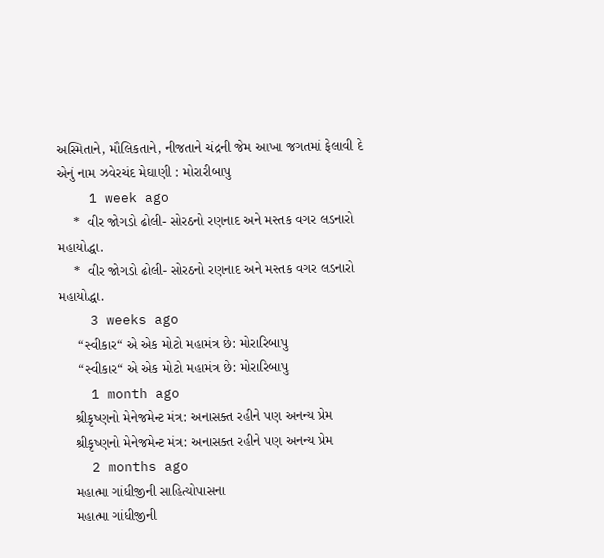અસ્મિતાને, મૌલિકતાને, નીજતાને ચંદ્રની જેમ આખા જગતમાં ફેલાવી દે એનું નામ ઝવેરચંદ મેઘાણી : મોરારીબાપુ
    1 week ago
    *  વીર જોગડો ઢોલી- સોરઠનો રણનાદ અને મસ્તક વગર લડનારો મહાયોદ્ધા.
    *  વીર જોગડો ઢોલી- સોરઠનો રણનાદ અને મસ્તક વગર લડનારો મહાયોદ્ધા.
    3 weeks ago
     “સ્વીકાર“ એ એક મોટો મહામંત્ર છે: મોરારિબાપુ
     “સ્વીકાર“ એ એક મોટો મહામંત્ર છે: મોરારિબાપુ
    1 month ago
    શ્રીકૃષ્ણનો મેનેજમેન્ટ મંત્ર: અનાસક્ત રહીને પણ અનન્ય પ્રેમ
    શ્રીકૃષ્ણનો મેનેજમેન્ટ મંત્ર: અનાસક્ત રહીને પણ અનન્ય પ્રેમ
    2 months ago
    મહાત્મા ગાંધીજીની સાહિત્યોપાસના
    મહાત્મા ગાંધીજીની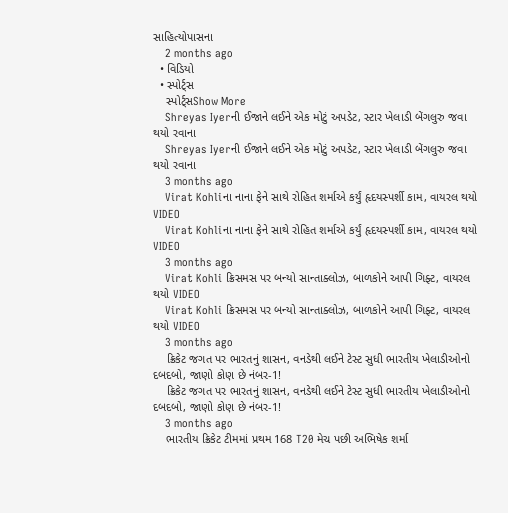સાહિત્યોપાસના
    2 months ago
  • વિડિયો
  • સ્પોર્ટ્સ
    સ્પોર્ટ્સShow More
    Shreyas Iyerની ઈજાને લઈને એક મોટું અપડેટ, સ્ટાર ખેલાડી બેંગલુરુ જવા થયો રવાના
    Shreyas Iyerની ઈજાને લઈને એક મોટું અપડેટ, સ્ટાર ખેલાડી બેંગલુરુ જવા થયો રવાના
    3 months ago
    Virat Kohliના નાના ફેને સાથે રોહિત શર્માએ કર્યું હૃદયસ્પર્શી કામ, વાયરલ થયો VIDEO
    Virat Kohliના નાના ફેને સાથે રોહિત શર્માએ કર્યું હૃદયસ્પર્શી કામ, વાયરલ થયો VIDEO
    3 months ago
    Virat Kohli ક્રિસમસ પર બન્યો સાન્તાક્લોઝ, બાળકોને આપી ગિફ્ટ, વાયરલ થયો VIDEO
    Virat Kohli ક્રિસમસ પર બન્યો સાન્તાક્લોઝ, બાળકોને આપી ગિફ્ટ, વાયરલ થયો VIDEO
    3 months ago
    ક્રિકેટ જગત પર ભારતનું શાસન, વનડેથી લઈને ટેસ્ટ સુધી ભારતીય ખેલાડીઓનો દબદબો, જાણો કોણ છે નંબર-1!
    ક્રિકેટ જગત પર ભારતનું શાસન, વનડેથી લઈને ટેસ્ટ સુધી ભારતીય ખેલાડીઓનો દબદબો, જાણો કોણ છે નંબર-1!
    3 months ago
    ભારતીય ક્રિકેટ ટીમમાં પ્રથમ 168 T20 મેચ પછી અભિષેક શર્મા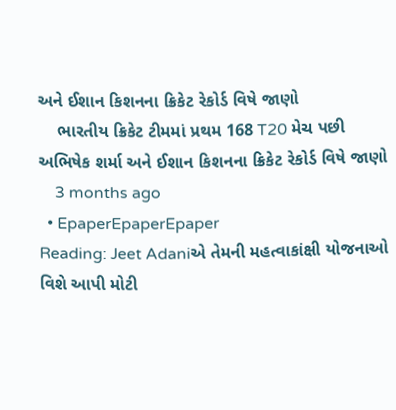અને ઈશાન કિશનના ક્રિકેટ રેકોર્ડ વિષે જાણો
    ભારતીય ક્રિકેટ ટીમમાં પ્રથમ 168 T20 મેચ પછી અભિષેક શર્મા અને ઈશાન કિશનના ક્રિકેટ રેકોર્ડ વિષે જાણો
    3 months ago
  • EpaperEpaperEpaper
Reading: Jeet Adaniએ તેમની મહત્વાકાંક્ષી યોજનાઓ વિશે આપી મોટી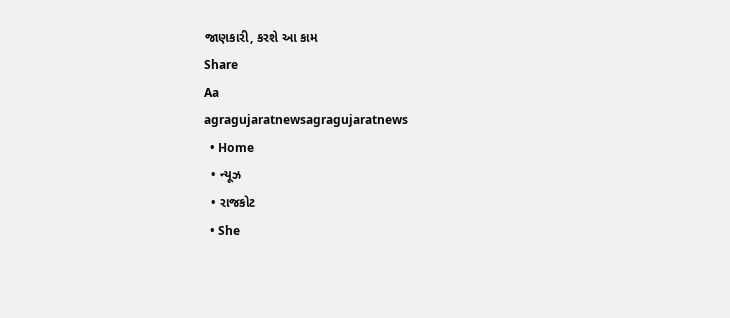જાણકારી, કરશે આ કામ
Share
Aa
agragujaratnewsagragujaratnews
  • Home
  • ન્યૂઝ
  • રાજકોટ
  • She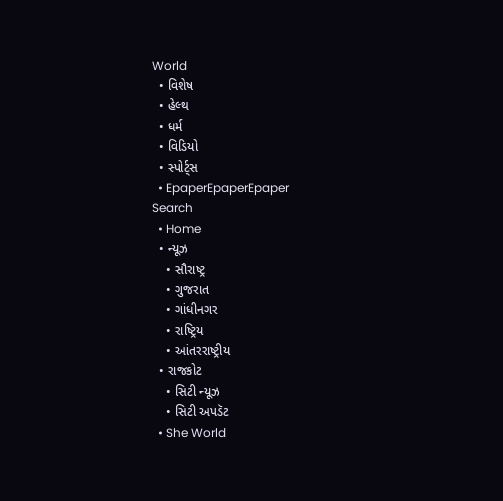World
  • વિશેષ
  • હેલ્થ
  • ધર્મ
  • વિડિયો
  • સ્પોર્ટ્સ
  • EpaperEpaperEpaper
Search
  • Home
  • ન્યૂઝ
    • સૌરાષ્ટ્ર
    • ગુજરાત
    • ગાંધીનગર
    • રાષ્ટ્રિય
    • આંતરરાષ્ટ્રીય
  • રાજકોટ
    • સિટી ન્યૂઝ
    • સિટી અપડૅટ
  • She World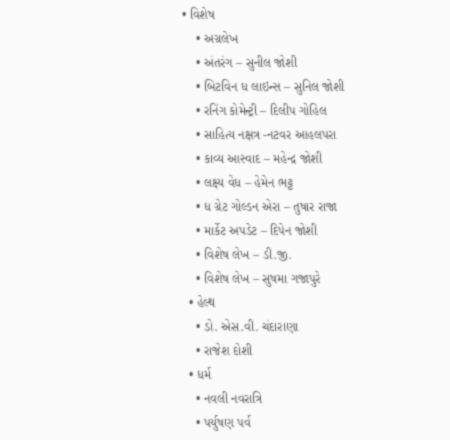• વિશેષ
    • અગ્રલેખ
    • અંતરંગ – સુનીલ જોશી
    • બિટવિન ધ લાઇન્સ – સુનિલ જોશી
    • રનિંગ કોમેન્ટ્રી – દિલીપ ગોહિલ
    • સાહિત્ય નક્ષત્ર -નટવર આહલપરા
    • કાવ્ય આસ્વાદ – મહેન્દ્ર જોશી
    • લક્ષ્ય વેધ – હેમેન ભટ્ટ
    • ધ ગ્રેટ ગોલ્ડન એરા – તુષાર રાજા
    • માર્કેટ અપડેટ – દિપેન જોશી
    • વિશેષ લેખ – ડી.જી.
    • વિશેષ લેખ – સુષમા ગજાપુરે
  • હેલ્થ
    • ડો. એસ.વી. ચંદારાણા
    • રાજેશ દોશી
  • ધર્મ
    • નવલી નવરાત્રિ
    • પર્યુષણ પર્વ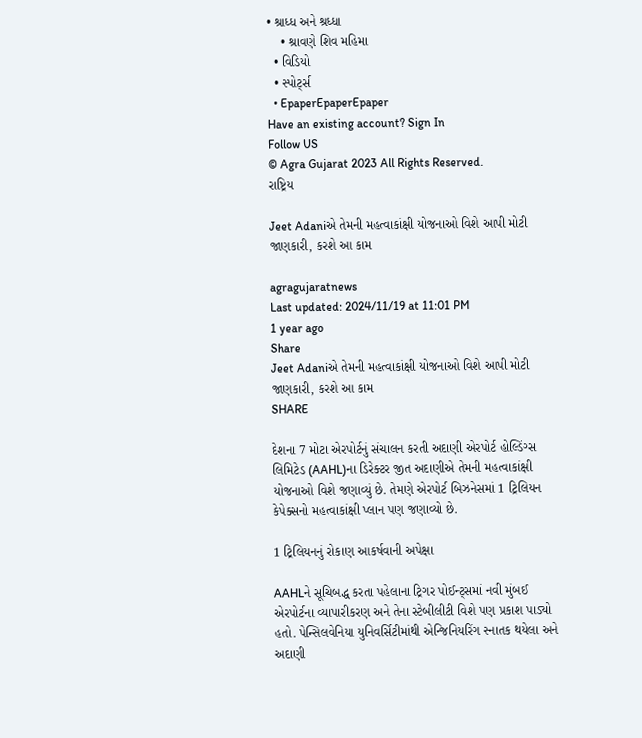• શ્રાધ્ધ અને શ્રધ્ધા
    • શ્રાવણે શિવ મહિમા
  • વિડિયો
  • સ્પોર્ટ્સ
  • EpaperEpaperEpaper
Have an existing account? Sign In
Follow US
© Agra Gujarat 2023 All Rights Reserved.
રાષ્ટ્રિય

Jeet Adaniએ તેમની મહત્વાકાંક્ષી યોજનાઓ વિશે આપી મોટી જાણકારી, કરશે આ કામ

agragujaratnews
Last updated: 2024/11/19 at 11:01 PM
1 year ago
Share
Jeet Adaniએ તેમની મહત્વાકાંક્ષી યોજનાઓ વિશે આપી મોટી જાણકારી, કરશે આ કામ
SHARE

દેશના 7 મોટા એરપોર્ટનું સંચાલન કરતી અદાણી એરપોર્ટ હોલ્ડિંગ્સ લિમિટેડ (AAHL)ના ડિરેક્ટર જીત અદાણીએ તેમની મહત્વાકાંક્ષી યોજનાઓ વિશે જણાવ્યું છે. તેમણે એરપોર્ટ બિઝનેસમાં 1 ટ્રિલિયન કેપેક્સનો મહત્વાકાંક્ષી પ્લાન પણ જણાવ્યો છે.

1 ટ્રિલિયનનું રોકાણ આકર્ષવાની અપેક્ષા

AAHLને સૂચિબદ્ધ કરતા પહેલાના ટ્રિગર પોઈન્ટ્સમાં નવી મુંબઈ એરપોર્ટના વ્યાપારીકરણ અને તેના સ્ટેબીલીટી વિશે પણ પ્રકાશ પાડ્યો હતો. પેન્સિલવેનિયા યુનિવર્સિટીમાંથી એન્જિનિયરિંગ સ્નાતક થયેલા અને અદાણી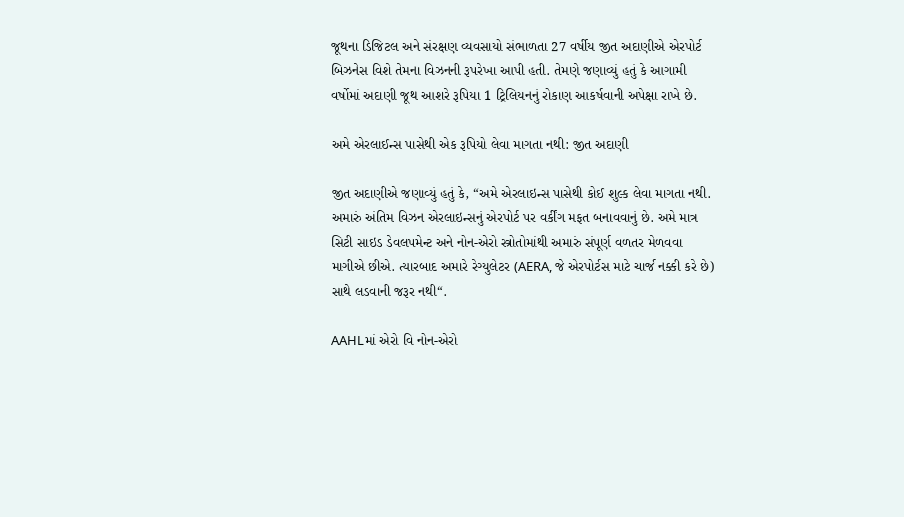જૂથના ડિજિટલ અને સંરક્ષણ વ્યવસાયો સંભાળતા 27 વર્ષીય જીત અદાણીએ એરપોર્ટ બિઝનેસ વિશે તેમના વિઝનની રૂપરેખા આપી હતી. તેમણે જણાવ્યું હતું કે આગામી વર્ષોમાં અદાણી જૂથ આશરે રૂપિયા 1 ટ્રિલિયનનું રોકાણ આકર્ષવાની અપેક્ષા રાખે છે.

અમે એરલાઈન્સ પાસેથી એક રૂપિયો લેવા માગતા નથી: જીત અદાણી

જીત અદાણીએ જણાવ્યું હતું કે, “અમે એરલાઇન્સ પાસેથી કોઈ શુલ્ક લેવા માગતા નથી. અમારું અંતિમ વિઝન એરલાઇન્સનું એરપોર્ટ પર વર્કીંગ મફત બનાવવાનું છે. અમે માત્ર સિટી સાઇડ ડેવલપમેન્ટ અને નોન-એરો સ્ત્રોતોમાંથી અમારું સંપૂર્ણ વળતર મેળવવા માગીએ છીએ. ત્યારબાદ અમારે રેગ્યુલેટર (AERA, જે એરપોર્ટસ માટે ચાર્જ નક્કી કરે છે) સાથે લડવાની જરૂર નથી“.

AAHLમાં એરો વિ નોન-એરો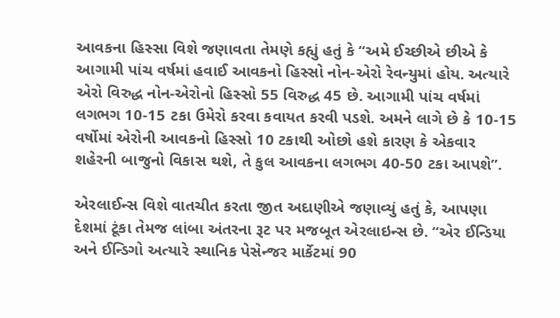આવકના હિસ્સા વિશે જણાવતા તેમણે કહ્યું હતું કે “અમે ઈચ્છીએ છીએ કે આગામી પાંચ વર્ષમાં હવાઈ આવકનો હિસ્સો નોન-એરો રેવન્યુમાં હોય. અત્યારે એરો વિરુદ્ધ નોન-એરોનો હિસ્સો 55 વિરુદ્ધ 45 છે. આગામી પાંચ વર્ષમાં લગભગ 10-15 ટકા ઉમેરો કરવા કવાયત કરવી પડશે. અમને લાગે છે કે 10-15 વર્ષોમાં એરોની આવકનો હિસ્સો 10 ટકાથી ઓછો હશે કારણ કે એકવાર શહેરની બાજુનો વિકાસ થશે, તે કુલ આવકના લગભગ 40-50 ટકા આપશે”.

એરલાઈન્સ વિશે વાતચીત કરતા જીત અદાણીએ જણાવ્યું હતું કે, આપણા દેશમાં ટૂંકા તેમજ લાંબા અંતરના રૂટ પર મજબૂત એરલાઇન્સ છે. “એર ઈન્ડિયા અને ઈન્ડિગો અત્યારે સ્થાનિક પેસેન્જર માર્કેટમાં 90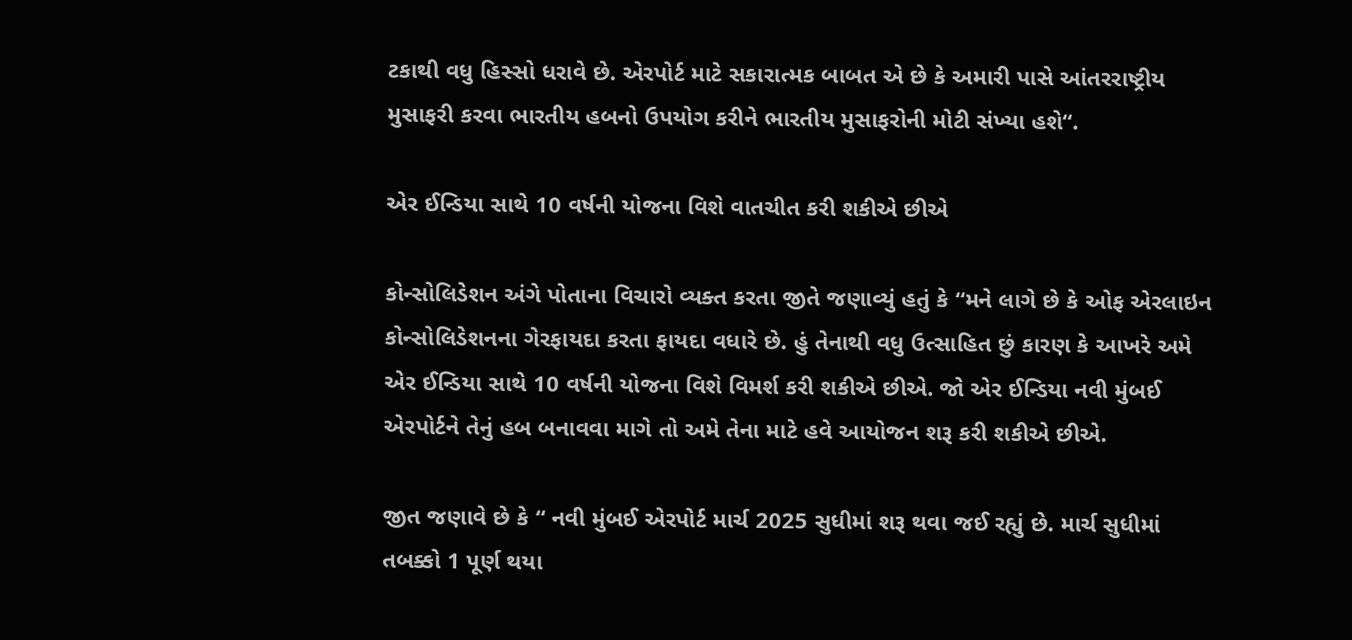ટકાથી વધુ હિસ્સો ધરાવે છે. એરપોર્ટ માટે સકારાત્મક બાબત એ છે કે અમારી પાસે આંતરરાષ્ટ્રીય મુસાફરી કરવા ભારતીય હબનો ઉપયોગ કરીને ભારતીય મુસાફરોની મોટી સંખ્યા હશે“.

એર ઈન્ડિયા સાથે 10 વર્ષની યોજના વિશે વાતચીત કરી શકીએ છીએ

કોન્સોલિડેશન અંગે પોતાના વિચારો વ્યક્ત કરતા જીતે જણાવ્યું હતું કે “મને લાગે છે કે ઓફ એરલાઇન કોન્સોલિડેશનના ગેરફાયદા કરતા ફાયદા વધારે છે. હું તેનાથી વધુ ઉત્સાહિત છું કારણ કે આખરે અમે એર ઈન્ડિયા સાથે 10 વર્ષની યોજના વિશે વિમર્શ કરી શકીએ છીએ. જો એર ઈન્ડિયા નવી મુંબઈ એરપોર્ટને તેનું હબ બનાવવા માગે તો અમે તેના માટે હવે આયોજન શરૂ કરી શકીએ છીએ.

જીત જણાવે છે કે “ નવી મુંબઈ એરપોર્ટ માર્ચ 2025 સુધીમાં શરૂ થવા જઈ રહ્યું છે. માર્ચ સુધીમાં તબક્કો 1 પૂર્ણ થયા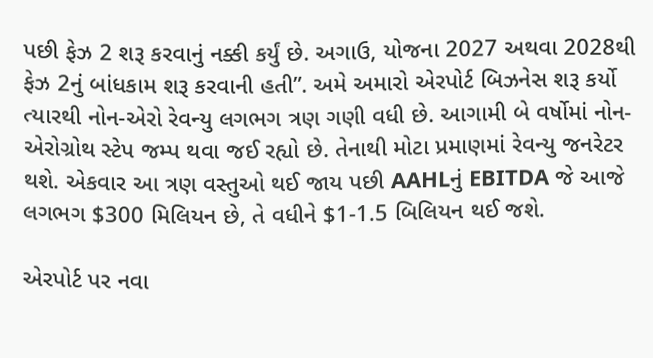પછી ફેઝ 2 શરૂ કરવાનું નક્કી કર્યું છે. અગાઉ, યોજના 2027 અથવા 2028થી ફેઝ 2નું બાંધકામ શરૂ કરવાની હતી”. અમે અમારો એરપોર્ટ બિઝનેસ શરૂ કર્યો ત્યારથી નોન-એરો રેવન્યુ લગભગ ત્રણ ગણી વધી છે. આગામી બે વર્ષોમાં નોન-એરોગ્રોથ સ્ટેપ જમ્પ થવા જઈ રહ્યો છે. તેનાથી મોટા પ્રમાણમાં રેવન્યુ જનરેટર થશે. એકવાર આ ત્રણ વસ્તુઓ થઈ જાય પછી AAHLનું EBITDA જે આજે લગભગ $300 મિલિયન છે, તે વધીને $1-1.5 બિલિયન થઈ જશે.

એરપોર્ટ પર નવા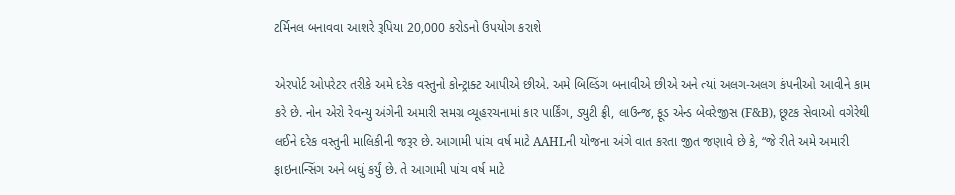ટર્મિનલ બનાવવા આશરે રૂપિયા 20,000 કરોડનો ઉપયોગ કરાશે

એરપોર્ટ ઓપરેટર તરીકે અમે દરેક વસ્તુનો કોન્ટ્રાક્ટ આપીએ છીએ. અમે બિલ્ડિંગ બનાવીએ છીએ અને ત્યાં અલગ-અલગ કંપનીઓ આવીને કામ કરે છે. નોન એરો રેવન્યુ અંગેની અમારી સમગ્ર વ્યૂહરચનામાં કાર પાર્કિંગ, ડ્યુટી ફ્રી, લાઉન્જ, ફૂડ એન્ડ બેવરેજીસ (F&B), છૂટક સેવાઓ વગેરેથી લઈને દરેક વસ્તુની માલિકીની જરૂર છે. આગામી પાંચ વર્ષ માટે AAHLની યોજના અંગે વાત કરતા જીત જણાવે છે કે, “જે રીતે અમે અમારી ફાઇનાન્સિંગ અને બધું કર્યું છે. તે આગામી પાંચ વર્ષ માટે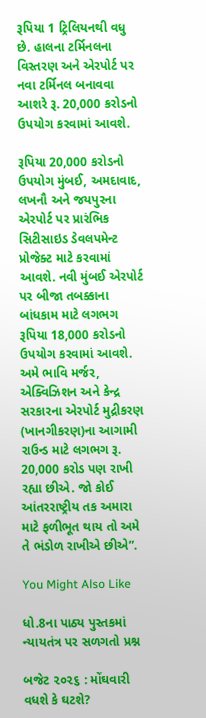રૂપિયા 1 ટ્રિલિયનથી વધુ છે. હાલના ટર્મિનલના વિસ્તરણ અને એરપોર્ટ પર નવા ટર્મિનલ બનાવવા આશરે રૂ. 20,000 કરોડનો ઉપયોગ કરવામાં આવશે.

રૂપિયા 20,000 કરોડનો ઉપયોગ મુંબઈ, અમદાવાદ, લખનૌ અને જયપુરના એરપોર્ટ પર પ્રારંભિક સિટીસાઇડ ડેવલપમેન્ટ પ્રોજેક્ટ માટે કરવામાં આવશે. નવી મુંબઈ એરપોર્ટ પર બીજા તબક્કાના બાંધકામ માટે લગભગ રૂપિયા 18,000 કરોડનો ઉપયોગ કરવામાં આવશે. અમે ભાવિ મર્જર, એક્વિઝિશન અને કેન્દ્ર સરકારના એરપોર્ટ મુદ્રીકરણ (ખાનગીકરણ)ના આગામી રાઉન્ડ માટે લગભગ રૂ. 20,000 કરોડ પણ રાખી રહ્યા છીએ. જો કોઈ આંતરરાષ્ટ્રીય તક અમારા માટે ફળીભૂત થાય તો અમે તે ભંડોળ રાખીએ છીએ”.

You Might Also Like

ધો.8ના પાઠ્ય પુસ્તકમાં ન્યાયતંત્ર પર સળગતો પ્રશ્ન

બજેટ ૨૦૨૬ : મોંઘવારી વધશે કે ઘટશે?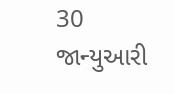30 જાન્યુઆરી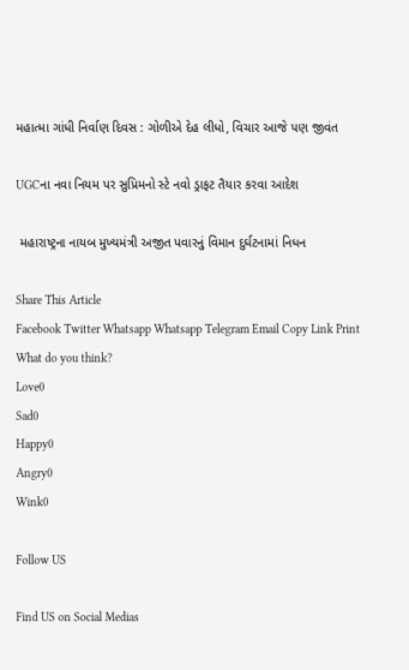મહાત્મા ગાંધી નિર્વાણ દિવસ : ગોળીએ દેહ લીધો, વિચાર આજે પણ જીવંત

UGCના નવા નિયમ પર સુપ્રિમનો સ્ટે નવો ડ્રાફટ તૈયાર કરવા આદેશ

 મહારાષ્ટ્રના નાયબ મુખ્યમંત્રી અજીત પવારનું વિમાન દુર્ઘટનામાં નિધન

Share This Article
Facebook Twitter Whatsapp Whatsapp Telegram Email Copy Link Print
What do you think?
Love0
Sad0
Happy0
Angry0
Wink0

Follow US

Find US on Social Medias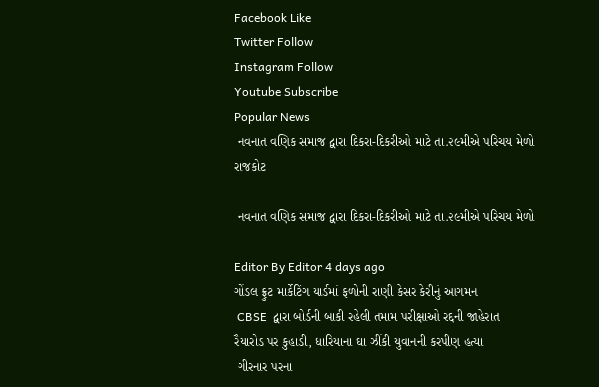Facebook Like
Twitter Follow
Instagram Follow
Youtube Subscribe
Popular News
 નવનાત વણિક સમાજ દ્વારા દિકરા-દિકરીઓ માટે તા.૨૯મીએ પરિચય મેળો
રાજકોટ

 નવનાત વણિક સમાજ દ્વારા દિકરા-દિકરીઓ માટે તા.૨૯મીએ પરિચય મેળો

Editor By Editor 4 days ago
ગોંડલ ફ્રુટ માર્કેટિંગ યાર્ડમાં ફળોની રાણી કેસર કેરીનું આગમન
 CBSE  દ્વારા બોર્ડની બાકી રહેલી તમામ પરીક્ષાઓ રદ્દની જાહેરાત
રૈયારોડ પર કુહાડી, ધારિયાના ઘા ઝીંકી યુવાનની કરપીણ હત્યા
 ગીરનાર પરના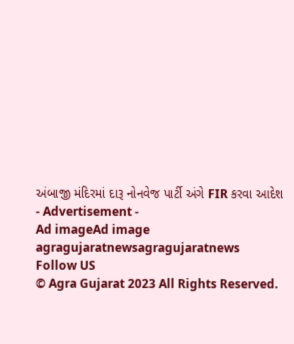અંબાજી મંદિરમાં દારૂ નોનવેજ પાર્ટી અંગે FIR કરવા આદેશ
- Advertisement -
Ad imageAd image
agragujaratnewsagragujaratnews
Follow US
© Agra Gujarat 2023 All Rights Reserved.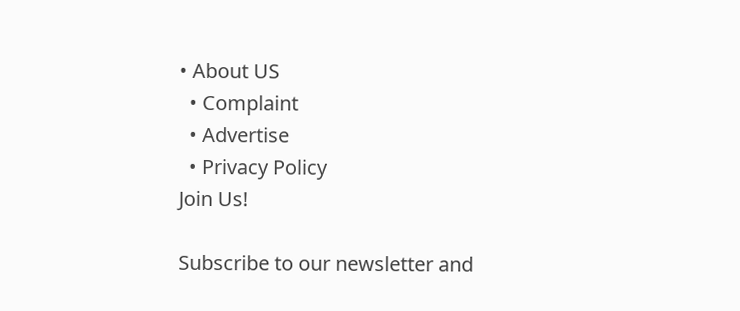• About US
  • Complaint
  • Advertise
  • Privacy Policy
Join Us!

Subscribe to our newsletter and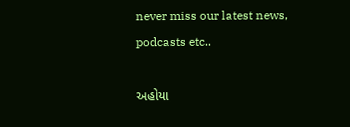never miss our latest news, podcasts etc..

અહોયા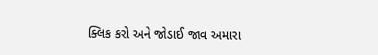ક્લિક કરો અને જોડાઈ જાવ અમારા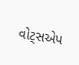વોટ્સએપ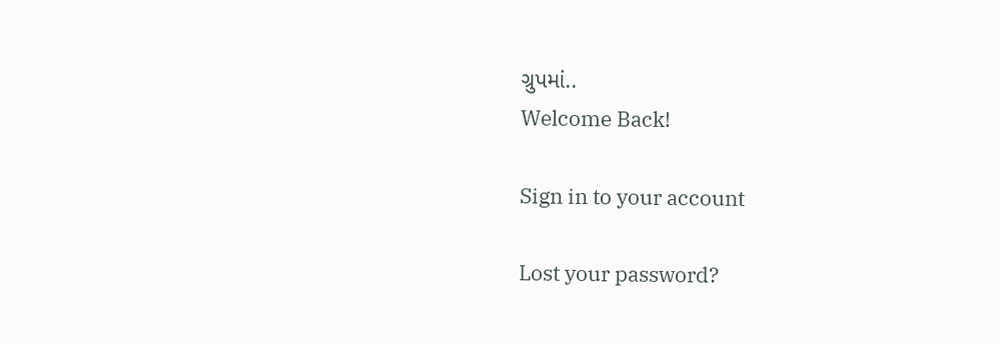ગ્રુપમાં..
Welcome Back!

Sign in to your account

Lost your password?